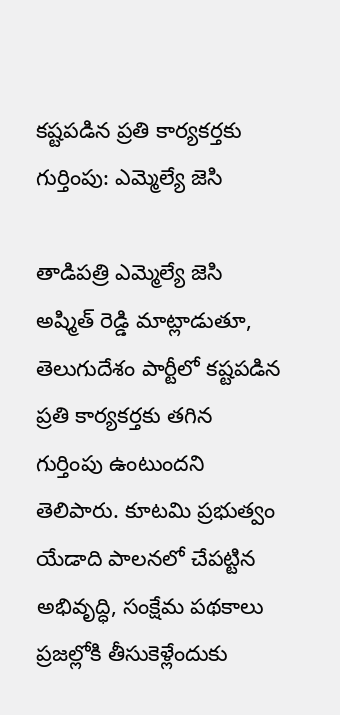కష్టపడిన ప్రతి కార్యకర్తకు గుర్తింపు: ఎమ్మెల్యే జెసి

తాడిపత్రి ఎమ్మెల్యే జెసి అష్మిత్ రెడ్డి మాట్లాడుతూ, తెలుగుదేశం పార్టీలో కష్టపడిన ప్రతి కార్యకర్తకు తగిన గుర్తింపు ఉంటుందని తెలిపారు. కూటమి ప్రభుత్వం యేడాది పాలనలో చేపట్టిన అభివృద్ధి, సంక్షేమ పథకాలు ప్రజల్లోకి తీసుకెళ్లేందుకు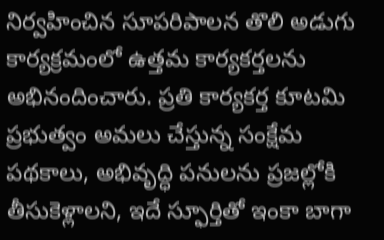నిర్వహించిన సూపరిపాలన తొలి అడుగు కార్యక్రమంలో ఉత్తమ కార్యకర్తలను అభినందించారు. ప్రతి కార్యకర్త కూటమి ప్రభుత్వం అమలు చేస్తున్న సంక్షేమ పథకాలు, అభివృద్ధి పనులను ప్రజల్లోకి తీసుకెళ్లాలని, ఇదే స్ఫూర్తితో ఇంకా బాగా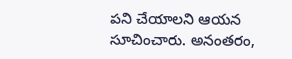పని చేయాలని ఆయన సూచించారు. అనంతరం,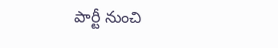పార్టీ నుంచి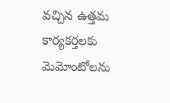వచ్చిన ఉత్తమ కార్యకర్తలకు మెమోంటోలను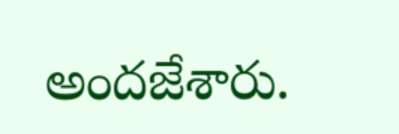అందజేశారు.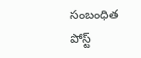సంబంధిత పోస్ట్